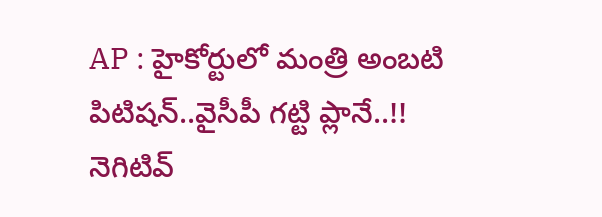AP : హైకోర్టులో మంత్రి అంబటి పిటిషన్..వైసీపీ గట్టి ప్లానే..!!
నెగిటివ్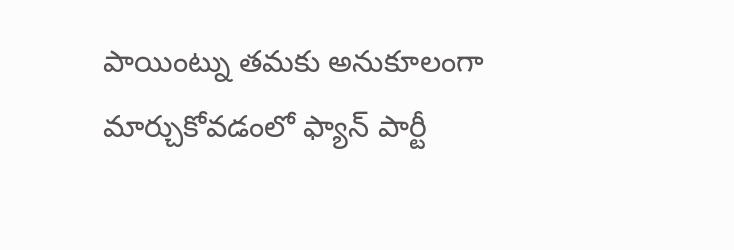పాయింట్ను తమకు అనుకూలంగా మార్చుకోవడంలో ఫ్యాన్ పార్టీ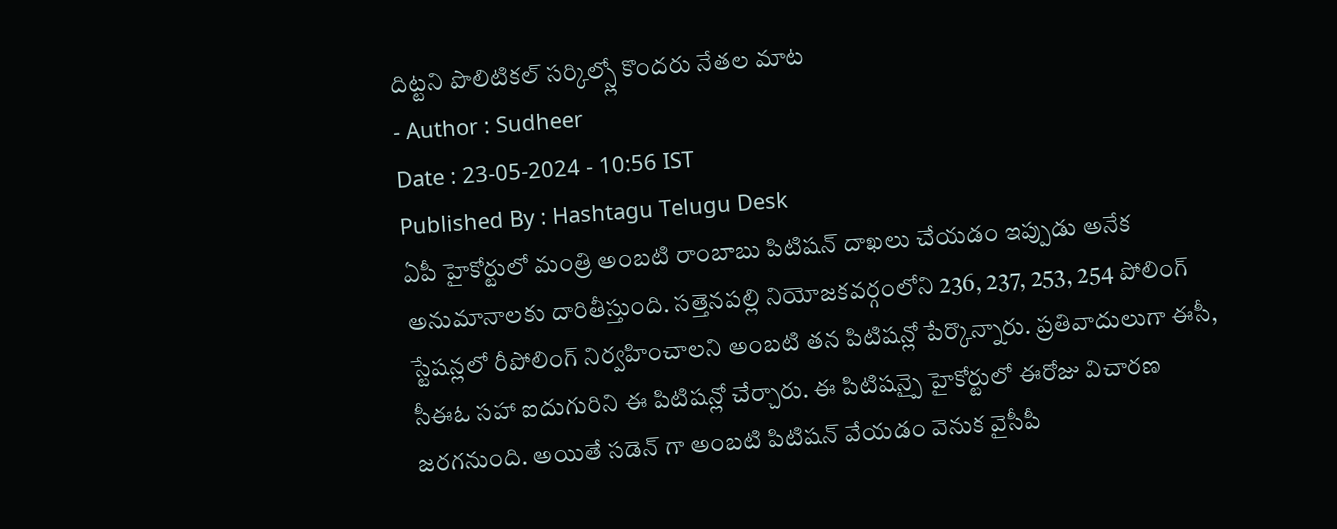దిట్టని పొలిటికల్ సర్కిల్స్లో కొందరు నేతల మాట
- Author : Sudheer
Date : 23-05-2024 - 10:56 IST
Published By : Hashtagu Telugu Desk
ఏపీ హైకోర్టులో మంత్రి అంబటి రాంబాబు పిటిషన్ దాఖలు చేయడం ఇప్పుడు అనేక అనుమానాలకు దారితీస్తుంది. సత్తెనపల్లి నియోజకవర్గంలోని 236, 237, 253, 254 పోలింగ్ స్టేషన్లలో రీపోలింగ్ నిర్వహించాలని అంబటి తన పిటిషన్లో పేర్కొన్నారు. ప్రతివాదులుగా ఈసీ, సీఈఓ సహా ఐదుగురిని ఈ పిటిషన్లో చేర్చారు. ఈ పిటిషన్పై హైకోర్టులో ఈరోజు విచారణ జరగనుంది. అయితే సడెన్ గా అంబటి పిటిషన్ వేయడం వెనుక వైసీపీ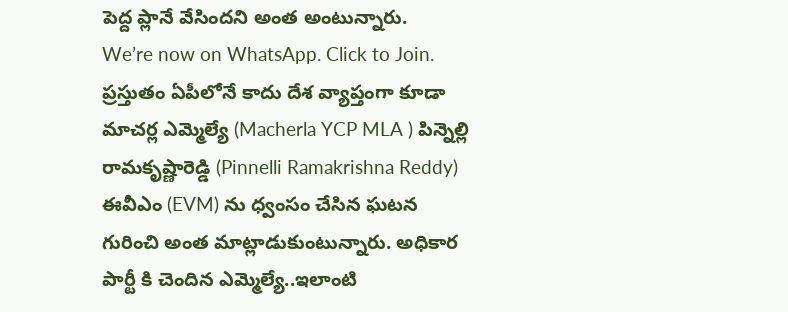పెద్ద ప్లానే వేసిందని అంత అంటున్నారు.
We’re now on WhatsApp. Click to Join.
ప్రస్తుతం ఏపీలోనే కాదు దేశ వ్యాప్తంగా కూడా మాచర్ల ఎమ్మెల్యే (Macherla YCP MLA ) పిన్నెల్లి రామకృష్ణారెడ్డి (Pinnelli Ramakrishna Reddy) ఈవీఎం (EVM) ను ధ్వంసం చేసిన ఘటన గురించి అంత మాట్లాడుకుంటున్నారు. అధికార పార్టీ కి చెందిన ఎమ్మెల్యే..ఇలాంటి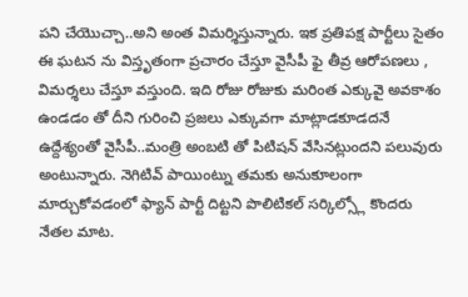పని చేయొచ్చా..అని అంత విమర్శిస్తున్నారు. ఇక ప్రతిపక్ష పార్టీలు సైతం ఈ ఘటన ను విస్తృతంగా ప్రచారం చేస్తూ వైసీపీ ఫై తీవ్ర ఆరోపణలు , విమర్శలు చేస్తూ వస్తుంది. ఇది రోజు రోజుకు మరింత ఎక్కువై అవకాశం ఉండడం తో దీని గురించి ప్రజలు ఎక్కువగా మాట్లాడకూడదనే ఉద్దేశ్యంతో వైసీపీ..మంత్రి అంబటి తో పిటిషన్ వేసినట్లుందని పలువురు అంటున్నారు. నెగిటివ్ పాయింట్ను తమకు అనుకూలంగా మార్చుకోవడంలో ఫ్యాన్ పార్టీ దిట్టని పొలిటికల్ సర్కిల్స్లో కొందరు నేతల మాట.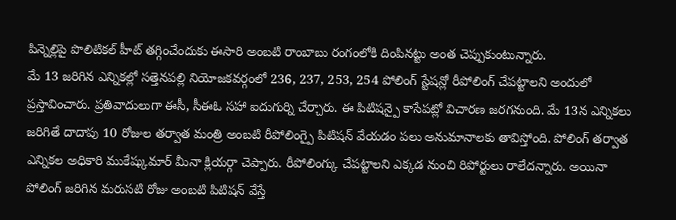పిన్నెల్లిపై పొలిటికల్ హీట్ తగ్గించేందుకు ఈసారి అంబటి రాంబాబు రంగంలోకి దింపినట్టు అంత చెప్పుకుంటున్నారు.
మే 13 జరిగిన ఎన్నికల్లో సత్తెనపల్లి నియోజకవర్గంలో 236, 237, 253, 254 పోలింగ్ స్టేషన్లో రీపోలింగ్ చేపట్టాలని అందులో ప్రస్తావించారు. ప్రతివాదులుగా ఈసీ, సీఈఓ సహా ఐదుగుర్ని చేర్చారు. ఈ పిటిషన్పై కాసేపట్లో విచారణ జరగనుంది. మే 13న ఎన్నికలు జరిగితే దాదాపు 10 రోజుల తర్వాత మంత్రి అంబటి రీపోలింగ్పై పిటిషన్ వేయడం పలు అనుమానాలకు తావిస్తోంది. పోలింగ్ తర్వాత ఎన్నికల అధికారి ముకేష్కుమార్ మీనా క్లియర్గా చెప్పారు. రీపోలింగ్కు చేపట్టాలని ఎక్కడ నుంచి రిపోర్టులు రాలేదన్నారు. అయినా పోలింగ్ జరిగిన మరుసటి రోజు అంబటి పిటిషన్ వేస్తే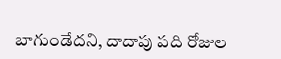బాగుండేదని, దాదాపు పది రోజుల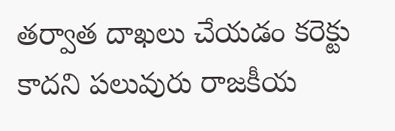తర్వాత దాఖలు చేయడం కరెక్టు కాదని పలువురు రాజకీయ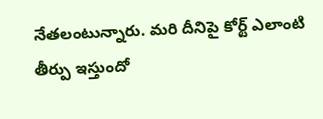నేతలంటున్నారు. మరి దీనిపై కోర్ట్ ఎలాంటి తీర్పు ఇస్తుందో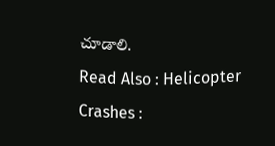చూడాలి.
Read Also : Helicopter Crashes :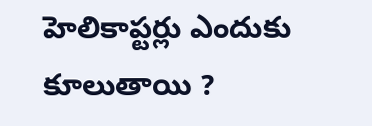హెలికాప్టర్లు ఎందుకు కూలుతాయి ?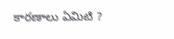కారణాలు ఏమిటి ?